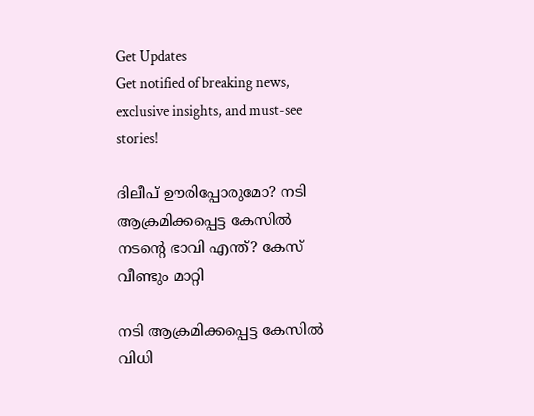Get Updates
Get notified of breaking news, exclusive insights, and must-see stories!

ദിലീപ് ഊരിപ്പോരുമോ? നടി ആക്രമിക്കപ്പെട്ട കേസിൽ നടന്റെ ഭാവി എന്ത്? കേസ് വീണ്ടും മാറ്റി

നടി ആക്രമിക്കപ്പെട്ട കേസിൽ വിധി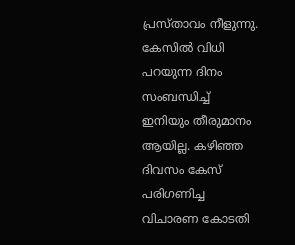പ്രസ്താവം നീളുന്നു. കേസിൽ വിധി പറയുന്ന ദിനം സംബന്ധിച്ച് ഇനിയും തീരുമാനം ആയില്ല. കഴിഞ്ഞ ദിവസം കേസ് പരിഗണിച്ച വിചാരണ കോടതി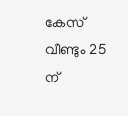കേസ് വീണ്ടും 25 ന്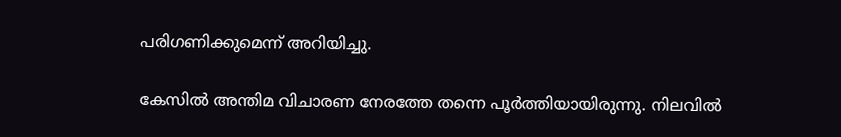പരിഗണിക്കുമെന്ന് അറിയിച്ചു.

കേസിൽ അന്തിമ വിചാരണ നേരത്തേ തന്നെ പൂർത്തിയായിരുന്നു. നിലവിൽ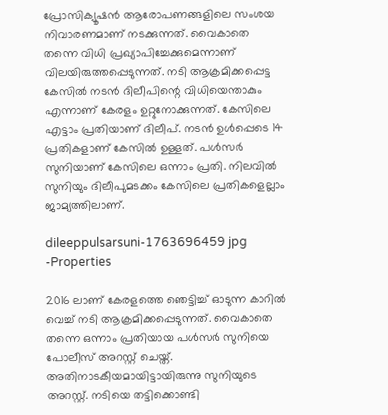പ്രോസിക്യൂഷൻ ആരോപണങ്ങളിലെ സംശയ നിവാരണമാണ് നടക്കുന്നത്. വൈകാതെ തന്നെ വിധി പ്രഖ്യാപിച്ചേക്കുമെന്നാണ് വിലയിരുത്തപ്പെടുന്നത്. നടി ആക്രമിക്കപ്പെട്ട കേസിൽ നടൻ ദിലീപിന്റെ വിധിയെന്താകും എന്നാണ് കേരളം ഉറ്റുനോക്കുന്നത്. കേസിലെ എട്ടാം പ്രതിയാണ് ദിലീപ്. നടൻ ഉൾപ്പെടെ 14 പ്രതികളാണ് കേസിൽ ഉള്ളത്. പൾസർ സുനിയാണ് കേസിലെ ഒന്നാം പ്രതി. നിലവിൽ സുനിയും ദിലീപുമടക്കം കേസിലെ പ്രതികളെല്ലാം ജാമ്യത്തിലാണ്.

dileeppulsarsuni-1763696459 jpg -Properties

2016 ലാണ് കേരളത്തെ ഞെട്ടിച്ച് ഓടുന്ന കാറിൽ വെച്ച് നടി ആക്രമിക്കപ്പെടുന്നത്. വൈകാതെ തന്നെ ഒന്നാം പ്രതിയായ പൾസർ സുനിയെ പോലീസ് അറസ്റ്റ് ചെയ്ത്. അതിനാടകീയമായിട്ടായിരുന്നു സുനിയുടെ അറസ്റ്റ്. നടിയെ തട്ടിക്കൊണ്ടി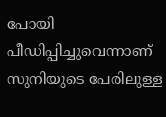പോയി പീഡിപ്പിച്ചുവെന്നാണ് സുനിയുടെ പേരിലുള്ള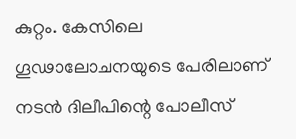കുറ്റം. കേസിലെ ഗൂഢാലോചനയുടെ പേരിലാണ് നടൻ ദിലീപിന്റെ പോലീസ്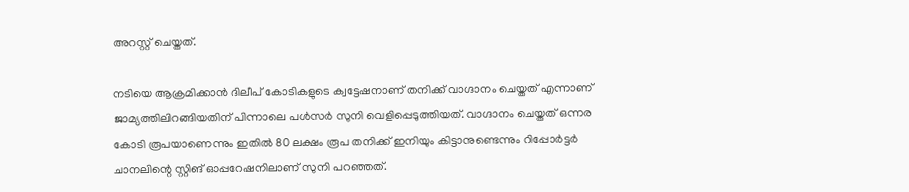അറസ്റ്റ് ചെയ്തത്.

നടിയെ ആക്രമിക്കാൻ ദിലീപ് കോടികളുടെ ക്വട്ടേഷനാണ് തനിക്ക് വാഗ്ദാനം ചെയ്തത് എന്നാണ് ജാമ്യത്തിലിറങ്ങിയതിന് പിന്നാലെ പൾസർ സുനി വെളിപ്പെടുത്തിയത്. വാഗ്ദാനം ചെയ്തത് ഒന്നര കോടി രൂപയാണെന്നും ഇതിൽ 80 ലക്ഷം രൂപ തനിക്ക് ഇനിയും കിട്ടാനുണ്ടെന്നും റിപ്പോർട്ടർ ചാനലിന്റെ സ്റ്റിങ് ഓപ്പറേഷനിലാണ് സുനി പറഞ്ഞത്.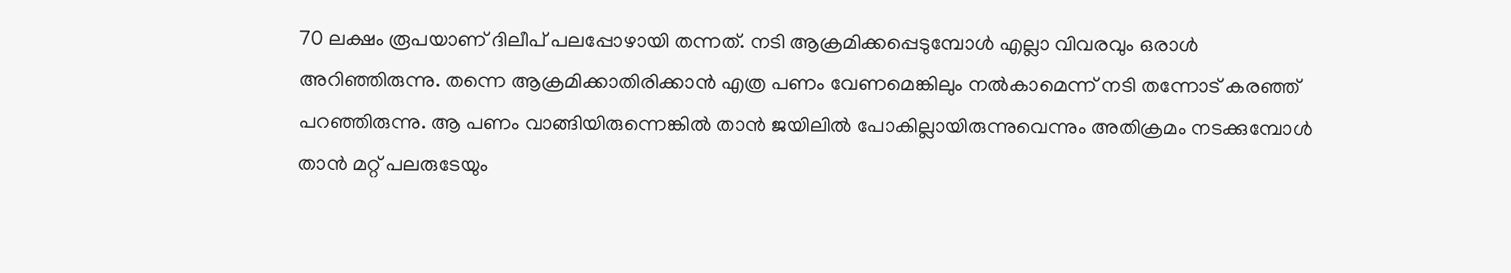70 ലക്ഷം രൂപയാണ് ദിലീപ് പലപ്പോഴായി തന്നത്. നടി ആക്രമിക്കപ്പെടുമ്പോൾ എല്ലാ വിവരവും ഒരാൾ അറിഞ്ഞിരുന്നു. തന്നെ ആക്രമിക്കാതിരിക്കാൻ എത്ര പണം വേണമെങ്കിലും നൽകാമെന്ന് നടി തന്നോട് കരഞ്ഞ് പറഞ്ഞിരുന്നു. ആ പണം വാങ്ങിയിരുന്നെങ്കിൽ താൻ ജയിലിൽ പോകില്ലായിരുന്നുവെന്നും അതിക്രമം നടക്കുമ്പോൾ താൻ മറ്റ് പലരുടേയും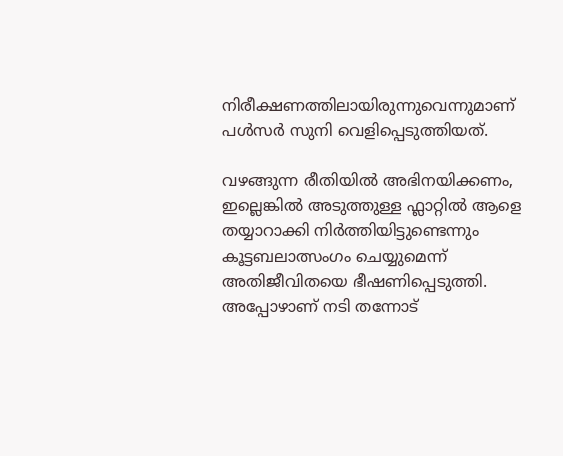നിരീക്ഷണത്തിലായിരുന്നുവെന്നുമാണ് പൾസർ സുനി വെളിപ്പെടുത്തിയത്.

വഴങ്ങുന്ന രീതിയിൽ അഭിനയിക്കണം, ഇല്ലെങ്കിൽ അടുത്തുള്ള ഫ്ലാറ്റിൽ ആളെ തയ്യാറാക്കി നിർത്തിയിട്ടുണ്ടെന്നും കൂട്ടബലാത്സംഗം ചെയ്യുമെന്ന് അതിജീവിതയെ ഭീഷണിപ്പെടുത്തി. അപ്പോഴാണ് നടി തന്നോട്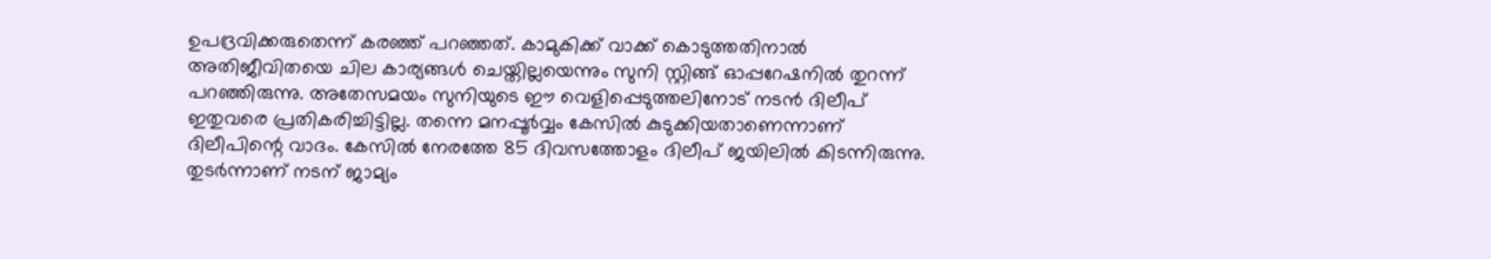ഉപദ്രവിക്കരുതെന്ന് കരഞ്ഞ് പറഞ്ഞത്. കാമുകിക്ക് വാക്ക് കൊടുത്തതിനാൽ അതിജീവിതയെ ചില കാര്യങ്ങൾ ചെയ്തില്ലയെന്നും സുനി സ്റ്റിങ്ങ് ഓപ്പറേഷനിൽ തുറന്ന് പറഞ്ഞിരുന്നു. അതേസമയം സുനിയുടെ ഈ വെളിപ്പെടുത്തലിനോട് നടൻ ദിലീപ് ഇതുവരെ പ്രതികരിച്ചിട്ടില്ല. തന്നെ മനപ്പൂർവ്വം കേസിൽ കുടുക്കിയതാണെന്നാണ് ദിലീപിന്റെ വാദം. കേസിൽ നേരത്തേ 85 ദിവസത്തോളം ദിലീപ് ജയിലിൽ കിടന്നിരുന്നു. തുടർന്നാണ് നടന് ജാമ്യം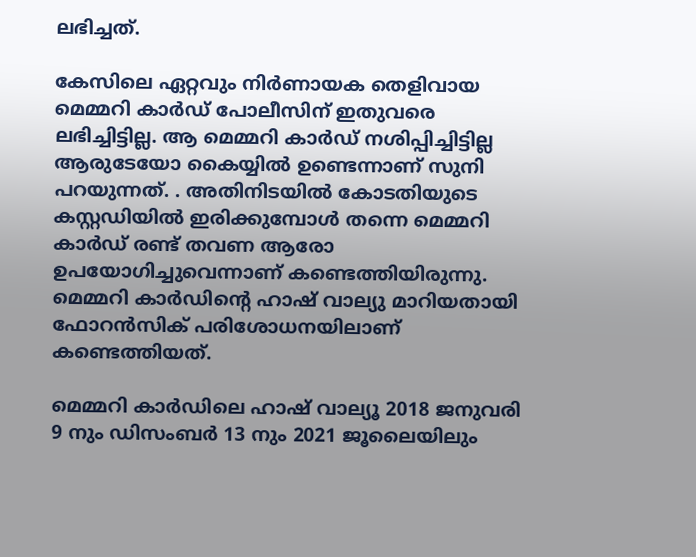ലഭിച്ചത്.

കേസിലെ ഏറ്റവും നിർണായക തെളിവായ മെമ്മറി കാർഡ് പോലീസിന് ഇതുവരെ ലഭിച്ചിട്ടില്ല. ആ മെമ്മറി കാർഡ് നശിപ്പിച്ചിട്ടില്ല ആരുടേയോ കൈയ്യിൽ ഉണ്ടെന്നാണ് സുനി പറയുന്നത്. . അതിനിടയിൽ കോടതിയുടെ കസ്റ്റഡിയിൽ ഇരിക്കുമ്പോൾ തന്നെ മെമ്മറി കാർഡ് രണ്ട് തവണ ആരോ ഉപയോഗിച്ചുവെന്നാണ് കണ്ടെത്തിയിരുന്നു. മെമ്മറി കാർഡിന്റെ ഹാഷ് വാല്യു മാറിയതായി ഫോറൻസിക് പരിശോധനയിലാണ് കണ്ടെത്തിയത്.

മെമ്മറി കാര്‍ഡിലെ ഹാഷ് വാല്യൂ 2018 ജനുവരി 9 നും ഡിസംബര്‍ 13 നും 2021 ജൂലൈയിലും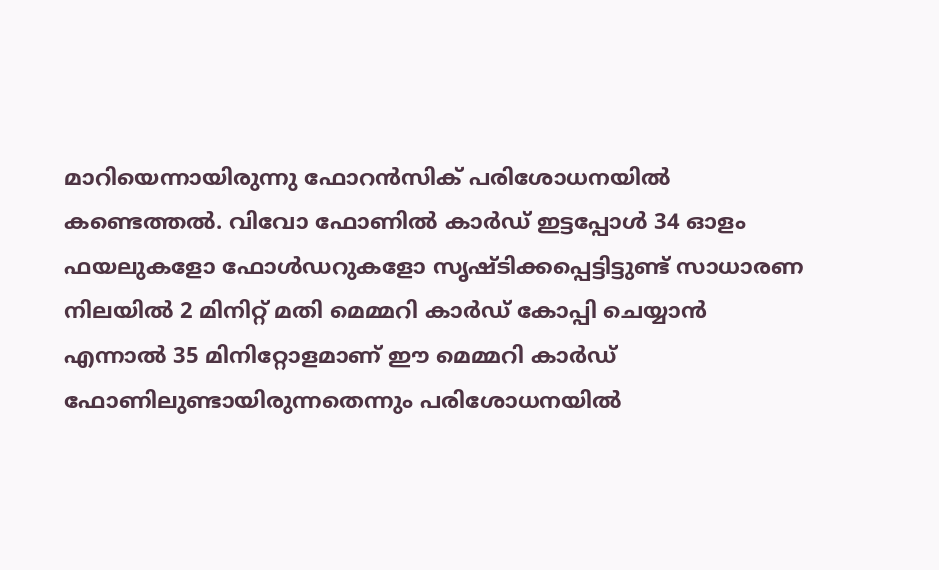മാറിയെന്നായിരുന്നു ഫോറൻസിക് പരിശോധനയിൽ കണ്ടെത്തൽ. വിവോ ഫോണിൽ കാർഡ് ഇട്ടപ്പോൾ 34 ഓളം ഫയലുകളോ ഫോൾഡറുകളോ സൃഷ്ടിക്കപ്പെട്ടിട്ടുണ്ട് സാധാരണ നിലയിൽ 2 മിനിറ്റ് മതി മെമ്മറി കാർഡ് കോപ്പി ചെയ്യാൻ എന്നാൽ 35 മിനിറ്റോളമാണ് ഈ മെമ്മറി കാർഡ് ഫോണിലുണ്ടായിരുന്നതെന്നും പരിശോധനയിൽ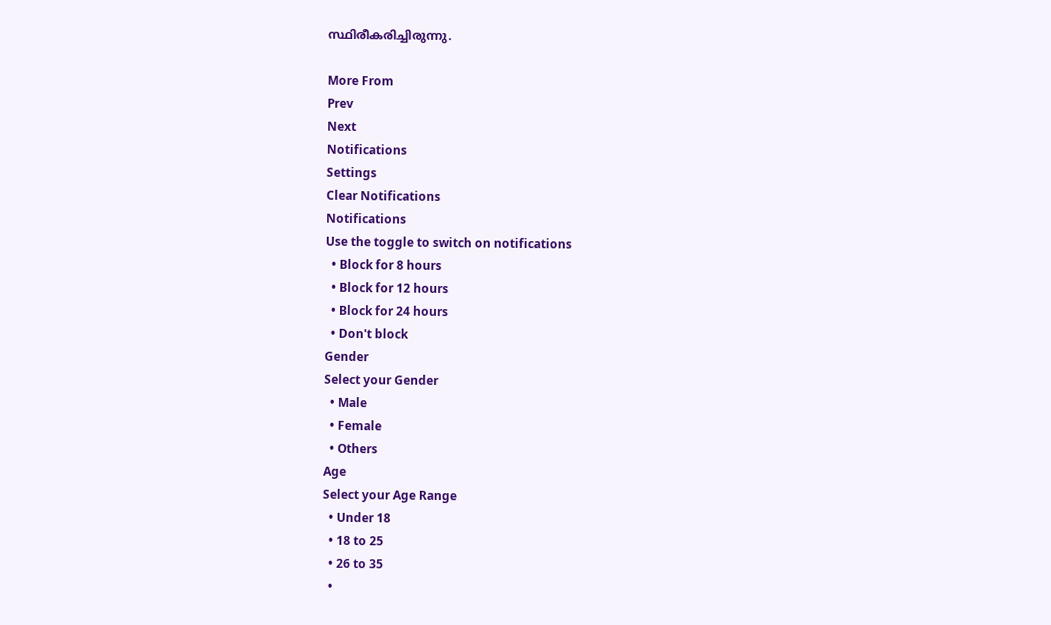സ്ഥിരീകരിച്ചിരുന്നു.

More From
Prev
Next
Notifications
Settings
Clear Notifications
Notifications
Use the toggle to switch on notifications
  • Block for 8 hours
  • Block for 12 hours
  • Block for 24 hours
  • Don't block
Gender
Select your Gender
  • Male
  • Female
  • Others
Age
Select your Age Range
  • Under 18
  • 18 to 25
  • 26 to 35
  •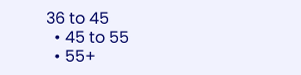36 to 45
  • 45 to 55
  • 55+